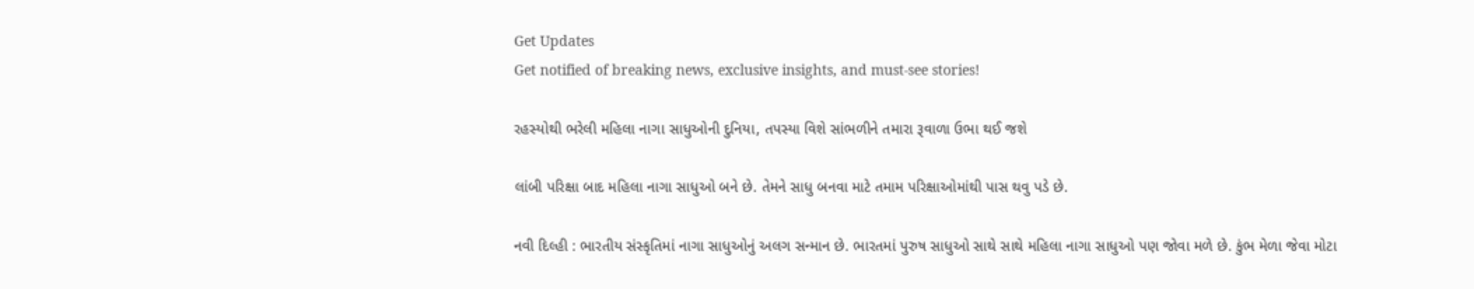Get Updates
Get notified of breaking news, exclusive insights, and must-see stories!

રહસ્યોથી ભરેલી મહિલા નાગા સાધુઓની દુનિયા, તપસ્યા વિશે સાંભળીને તમારા રૂવાળા ઉભા થઈ જશે

લાંબી પરિક્ષા બાદ મહિલા નાગા સાધુઓ બને છે. તેમને સાધુ બનવા માટે તમામ પરિક્ષાઓમાંથી પાસ થવુ પડે છે.

નવી દિલ્હી : ભારતીય સંસ્કૃતિમાં નાગા સાધુઓનું અલગ સન્માન છે. ભારતમાં પુરુષ સાધુઓ સાથે સાથે મહિલા નાગા સાધુઓ પણ જોવા મળે છે. કુંભ મેળા જેવા મોટા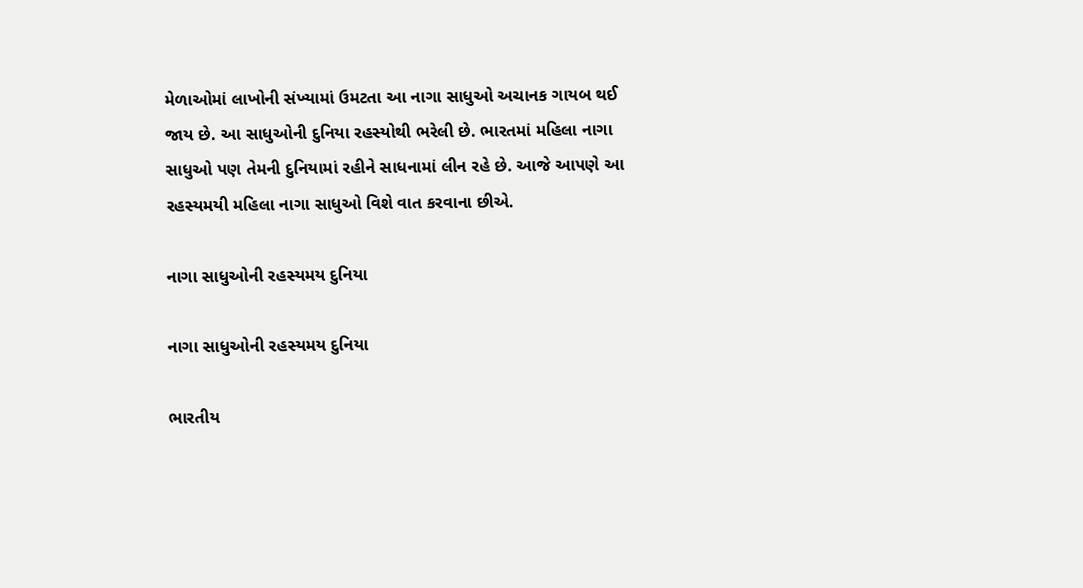મેળાઓમાં લાખોની સંખ્યામાં ઉમટતા આ નાગા સાધુઓ અચાનક ગાયબ થઈ જાય છે. આ સાધુઓની દુનિયા રહસ્યોથી ભરેલી છે. ભારતમાં મહિલા નાગા સાધુઓ પણ તેમની દુનિયામાં રહીને સાધનામાં લીન રહે છે. આજે આપણે આ રહસ્યમયી મહિલા નાગા સાધુઓ વિશે વાત કરવાના છીએ.

નાગા સાધુઓની રહસ્યમય દુનિયા

નાગા સાધુઓની રહસ્યમય દુનિયા

ભારતીય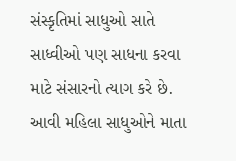સંસ્કૃતિમાં સાધુઓ સાતે સાધ્વીઓ પણ સાધના કરવા માટે સંસારનો ત્યાગ કરે છે. આવી મહિલા સાધુઓને માતા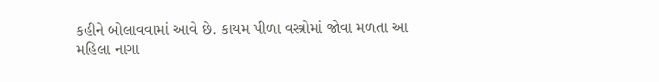કહીને બોલાવવામાં આવે છે. કાયમ પીળા વસ્ત્રોમાં જોવા મળતા આ મહિલા નાગા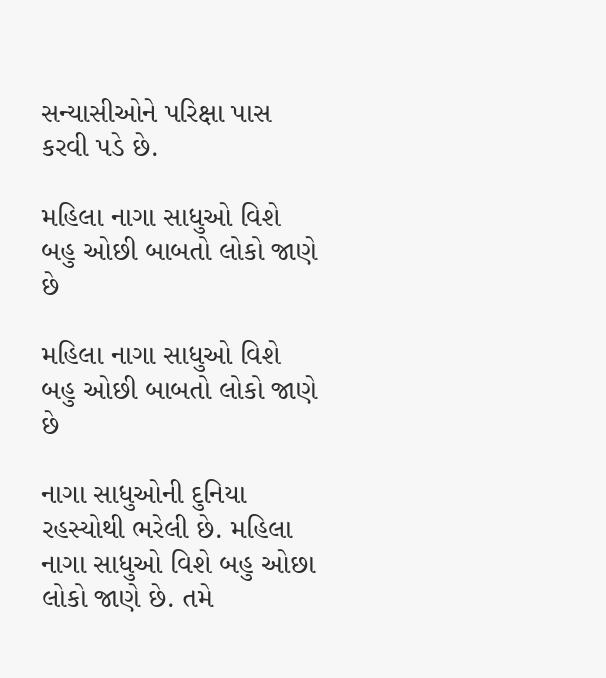સન્યાસીઓને પરિક્ષા પાસ કરવી પડે છે.

મહિલા નાગા સાધુઓ વિશે બહુ ઓછી બાબતો લોકો જાણે છે

મહિલા નાગા સાધુઓ વિશે બહુ ઓછી બાબતો લોકો જાણે છે

નાગા સાધુઓની દુનિયા રહસ્યોથી ભરેલી છે. મહિલા નાગા સાધુઓ વિશે બહુ ઓછા લોકો જાણે છે. તમે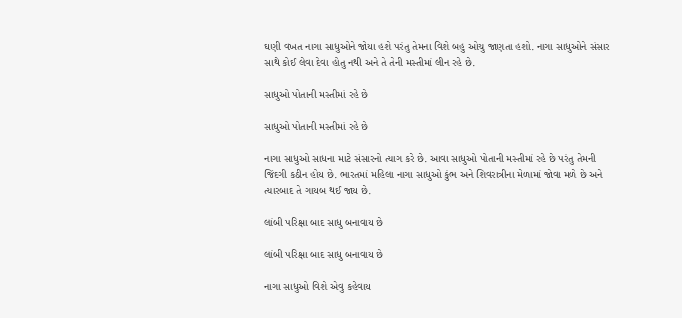ઘણી વખત નાગા સાધુઓને જોયા હશે પરંતુ તેમના વિશે બહુ ઓચુ જાણતા હશો. નાગા સાધુઓને સંસાર સાથે કોઈ લેવા દેવા હોતુ નથી અને તે તેની મસ્તીમાં લીન રહે છે.

સાધુઓ પોતાની મસ્તીમાં રહે છે

સાધુઓ પોતાની મસ્તીમાં રહે છે

નાગા સાધુઓ સાધના માટે સંસારનો ત્યાગ કરે છે. આવા સાધુઓ પોતાની મસ્તીમાં રહે છે પરંતુ તેમની જિંદગી કઠીન હોય છે. ભારતમાં મહિલા નાગા સાધુઓ કુંભ અને શિવરાત્રીના મેળામાં જોવા મળે છે અને ત્યારબાદ તે ગાયબ થઈ જાય છે.

લાંબી પરિક્ષા બાદ સાધુ બનાવાય છે

લાંબી પરિક્ષા બાદ સાધુ બનાવાય છે

નાગા સાધુઓ વિશે એવુ કહેવાય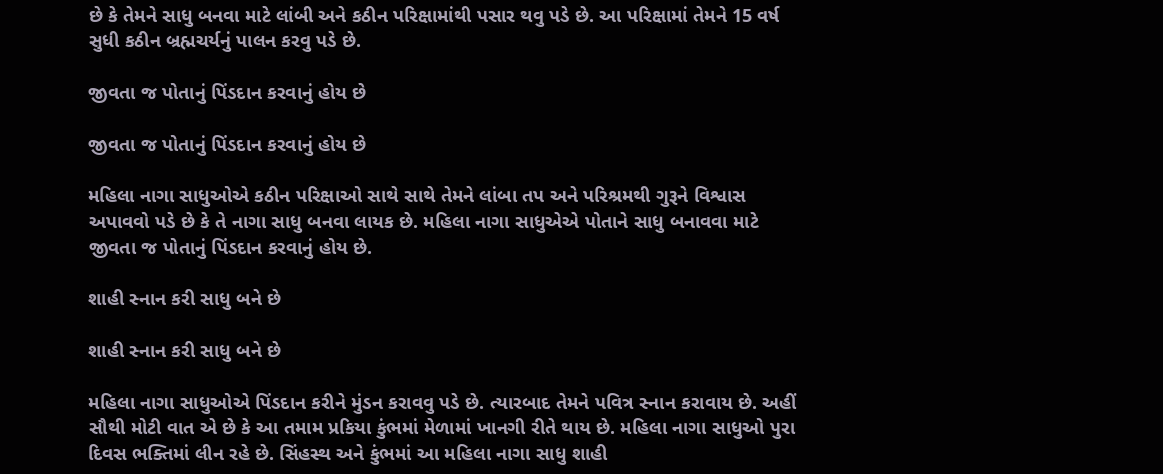છે કે તેમને સાધુ બનવા માટે લાંબી અને કઠીન પરિક્ષામાંથી પસાર થવુ પડે છે. આ પરિક્ષામાં તેમને 15 વર્ષ સુધી કઠીન બ્રહ્મચર્યનું પાલન કરવુ પડે છે.

જીવતા જ પોતાનું પિંડદાન કરવાનું હોય છે

જીવતા જ પોતાનું પિંડદાન કરવાનું હોય છે

મહિલા નાગા સાધુઓએ કઠીન પરિક્ષાઓ સાથે સાથે તેમને લાંબા તપ અને પરિશ્રમથી ગુરૂને વિશ્વાસ અપાવવો પડે છે કે તે નાગા સાધુ બનવા લાયક છે. મહિલા નાગા સાધુએએ પોતાને સાધુ બનાવવા માટે જીવતા જ પોતાનું પિંડદાન કરવાનું હોય છે.

શાહી સ્નાન કરી સાધુ બને છે

શાહી સ્નાન કરી સાધુ બને છે

મહિલા નાગા સાધુઓએ પિંડદાન કરીને મુંડન કરાવવુ પડે છે. ત્યારબાદ તેમને પવિત્ર સ્નાન કરાવાય છે. અહીં સૌથી મોટી વાત એ છે કે આ તમામ પ્રકિયા કુંભમાં મેળામાં ખાનગી રીતે થાય છે. મહિલા નાગા સાધુઓ પુરા દિવસ ભક્તિમાં લીન રહે છે. સિંહસ્થ અને કુંભમાં આ મહિલા નાગા સાધુ શાહી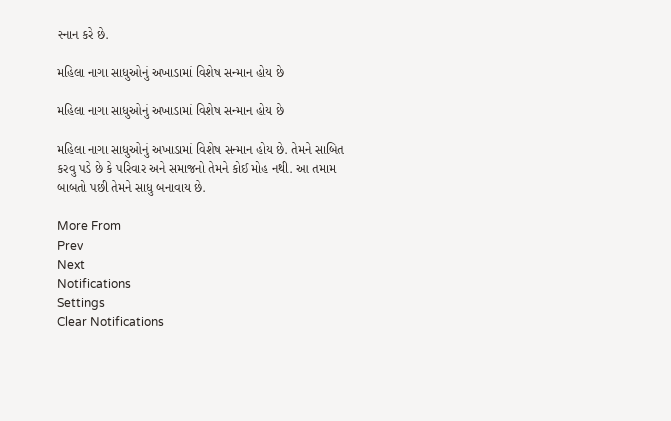સ્નાન કરે છે.

મહિલા નાગા સાધુઓનું અખાડામાં વિશેષ સન્માન હોય છે

મહિલા નાગા સાધુઓનું અખાડામાં વિશેષ સન્માન હોય છે

મહિલા નાગા સાધુઓનું અખાડામાં વિશેષ સન્માન હોય છે. તેમને સાબિત કરવુ પડે છે કે પરિવાર અને સમાજનો તેમને કોઈ મોહ નથી. આ તમામ બાબતો પછી તેમને સાધુ બનાવાય છે.

More From
Prev
Next
Notifications
Settings
Clear Notifications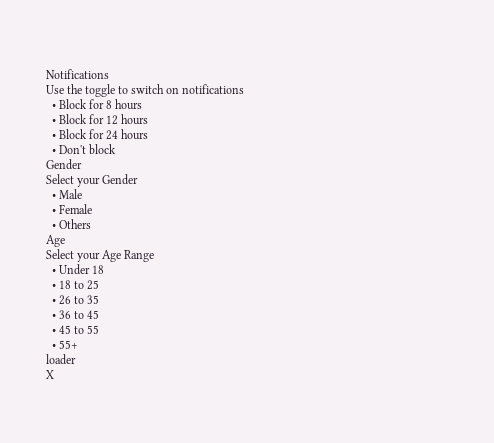Notifications
Use the toggle to switch on notifications
  • Block for 8 hours
  • Block for 12 hours
  • Block for 24 hours
  • Don't block
Gender
Select your Gender
  • Male
  • Female
  • Others
Age
Select your Age Range
  • Under 18
  • 18 to 25
  • 26 to 35
  • 36 to 45
  • 45 to 55
  • 55+
loader
X